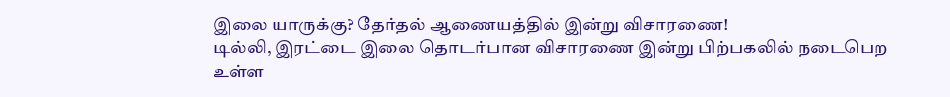இலை யாருக்கு? தேர்தல் ஆணையத்தில் இன்று விசாரணை!
டில்லி, இரட்டை இலை தொடர்பான விசாரணை இன்று பிற்பகலில் நடைபெற உள்ள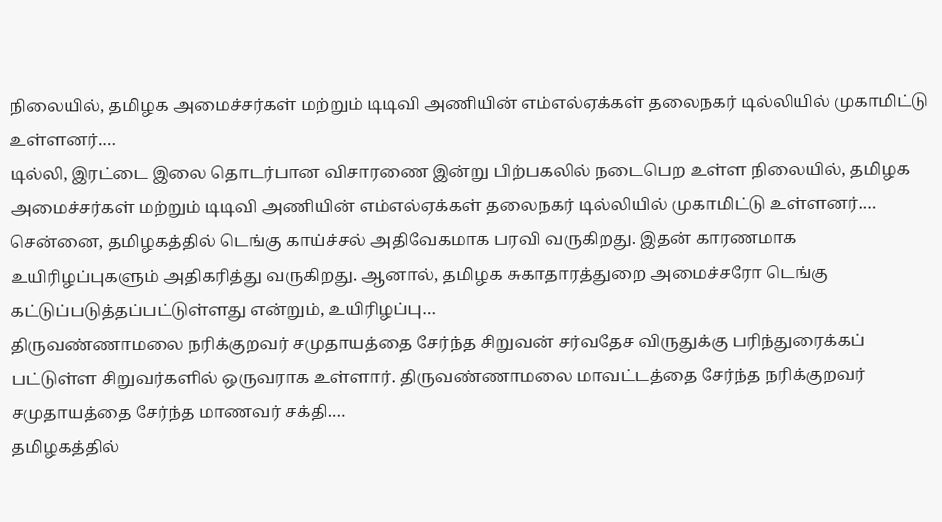நிலையில், தமிழக அமைச்சர்கள் மற்றும் டிடிவி அணியின் எம்எல்ஏக்கள் தலைநகர் டில்லியில் முகாமிட்டு உள்ளனர்.…
டில்லி, இரட்டை இலை தொடர்பான விசாரணை இன்று பிற்பகலில் நடைபெற உள்ள நிலையில், தமிழக அமைச்சர்கள் மற்றும் டிடிவி அணியின் எம்எல்ஏக்கள் தலைநகர் டில்லியில் முகாமிட்டு உள்ளனர்.…
சென்னை, தமிழகத்தில் டெங்கு காய்ச்சல் அதிவேகமாக பரவி வருகிறது. இதன் காரணமாக உயிரிழப்புகளும் அதிகரித்து வருகிறது. ஆனால், தமிழக சுகாதாரத்துறை அமைச்சரோ டெங்கு கட்டுப்படுத்தப்பட்டுள்ளது என்றும், உயிரிழப்பு…
திருவண்ணாமலை நரிக்குறவர் சமுதாயத்தை சேர்ந்த சிறுவன் சர்வதேச விருதுக்கு பரிந்துரைக்கப் பட்டுள்ள சிறுவர்களில் ஒருவராக உள்ளார். திருவண்ணாமலை மாவட்டத்தை சேர்ந்த நரிக்குறவர் சமுதாயத்தை சேர்ந்த மாணவர் சக்தி.…
தமிழகத்தில்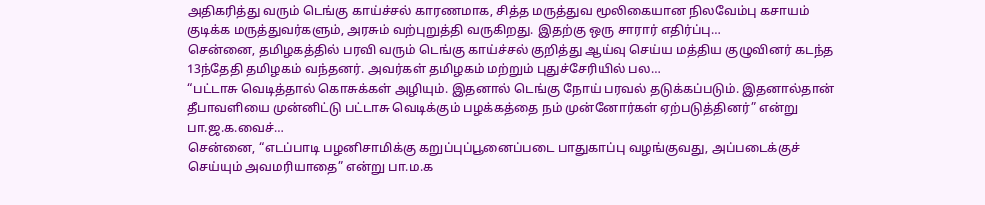அதிகரித்து வரும் டெங்கு காய்ச்சல் காரணமாக, சித்த மருத்துவ மூலிகையான நிலவேம்பு கசாயம் குடிக்க மருத்துவர்களும், அரசும் வற்புறுத்தி வருகிறது. இதற்கு ஒரு சாரார் எதிர்ப்பு…
சென்னை, தமிழகத்தில் பரவி வரும் டெங்கு காய்ச்சல் குறித்து ஆய்வு செய்ய மத்திய குழுவினர் கடந்த 13ந்தேதி தமிழகம் வந்தனர். அவர்கள் தமிழகம் மற்றும் புதுச்சேரியில் பல…
“பட்டாசு வெடித்தால் கொசுக்கள் அழியும். இதனால் டெங்கு நோய் பரவல் தடுக்கப்படும். இதனால்தான் தீபாவளியை முன்னிட்டு பட்டாசு வெடிக்கும் பழக்கத்தை நம் முன்னோர்கள் ஏற்படுத்தினர்” என்று பா.ஜ.க.வைச்…
சென்னை, “எடப்பாடி பழனிசாமிக்கு கறுப்புப்பூனைப்படை பாதுகாப்பு வழங்குவது, அப்படைக்குச் செய்யும் அவமரியாதை” என்று பா.ம.க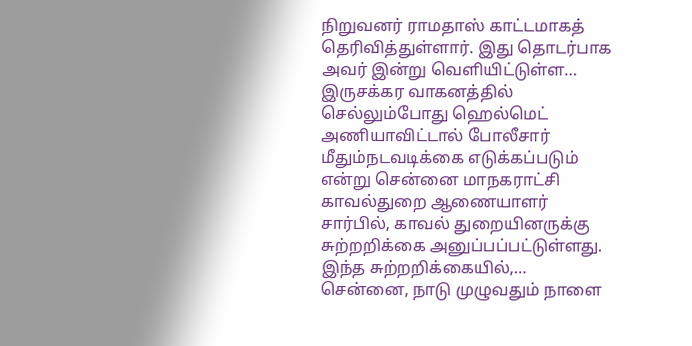நிறுவனர் ராமதாஸ் காட்டமாகத் தெரிவித்துள்ளார். இது தொடர்பாக அவர் இன்று வெளியிட்டுள்ள…
இருசக்கர வாகனத்தில் செல்லும்போது ஹெல்மெட் அணியாவிட்டால் போலீசார் மீதும்நடவடிக்கை எடுக்கப்படும் என்று சென்னை மாநகராட்சி காவல்துறை ஆணையாளர் சார்பில், காவல் துறையினருக்கு சுற்றறிக்கை அனுப்பப்பட்டுள்ளது. இந்த சுற்றறிக்கையில்,…
சென்னை, நாடு முழுவதும் நாளை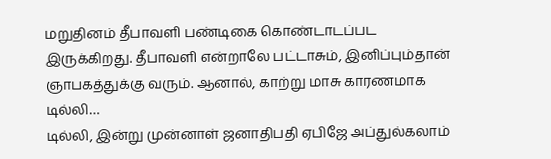மறுதினம் தீபாவளி பண்டிகை கொண்டாடப்பட இருக்கிறது. தீபாவளி என்றாலே பட்டாசும், இனிப்பும்தான் ஞாபகத்துக்கு வரும். ஆனால், காற்று மாசு காரணமாக டில்லி…
டில்லி, இன்று முன்னாள் ஜனாதிபதி ஏபிஜே அப்துல்கலாம்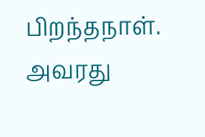பிறந்தநாள். அவரது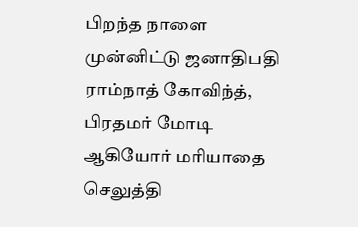பிறந்த நாளை முன்னிட்டு ஜனாதிபதி ராம்நாத் கோவிந்த், பிரதமர் மோடி ஆகியோர் மரியாதை செலுத்தி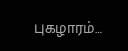புகழாரம்…